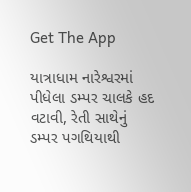Get The App

યાત્રાધામ નારેશ્વરમાં પીધેલા ડમ્પર ચાલકે હદ વટાવી, રેતી સાથેનું ડમ્પર પગથિયાથી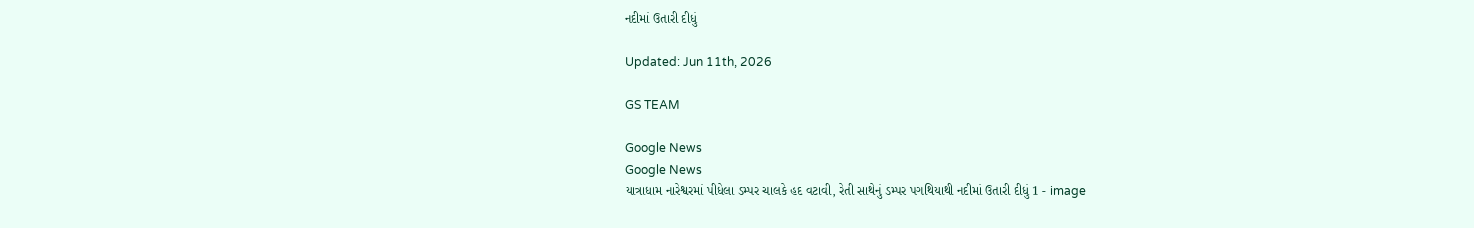નદીમાં ઉતારી દીધું

Updated: Jun 11th, 2026

GS TEAM

Google News
Google News
યાત્રાધામ નારેશ્વરમાં પીધેલા ડમ્પર ચાલકે હદ વટાવી, રેતી સાથેનું ડમ્પર પગથિયાથી નદીમાં ઉતારી દીધું 1 - image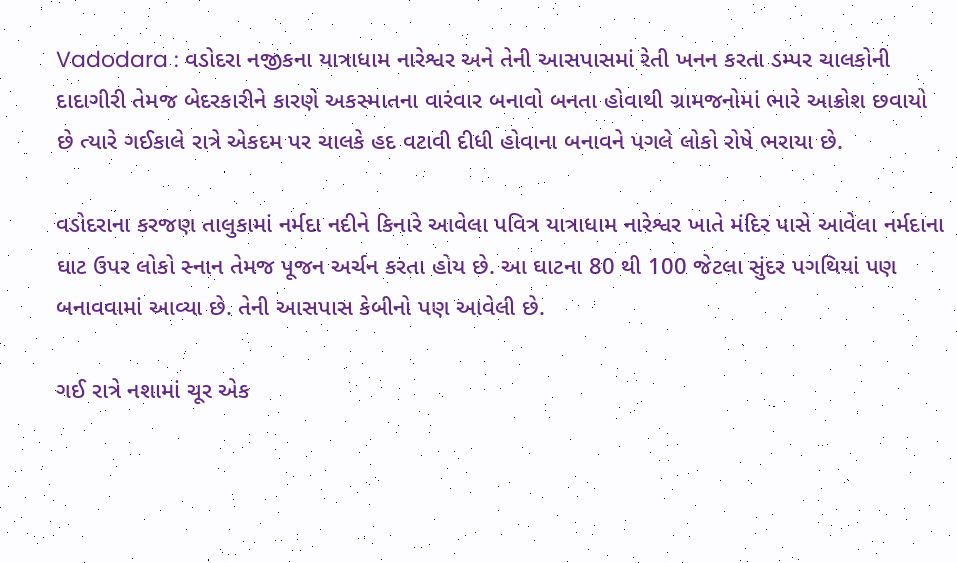Vadodara : વડોદરા નજીકના યાત્રાધામ નારેશ્વર અને તેની આસપાસમાં રેતી ખનન કરતા ડમ્પર ચાલકોની દાદાગીરી તેમજ બેદરકારીને કારણે અકસ્માતના વારંવાર બનાવો બનતા હોવાથી ગ્રામજનોમાં ભારે આક્રોશ છવાયો છે ત્યારે ગઈકાલે રાત્રે એકદમ પર ચાલકે હદ વટાવી દીધી હોવાના બનાવને પગલે લોકો રોષે ભરાયા છે.

વડોદરાના કરજણ તાલુકામાં નર્મદા નદીને કિનારે આવેલા પવિત્ર યાત્રાધામ નારેશ્વર ખાતે મંદિર પાસે આવેલા નર્મદાના ઘાટ ઉપર લોકો સ્નાન તેમજ પૂજન અર્ચન કરતા હોય છે. આ ઘાટના 80 થી 100 જેટલા સુંદર પગથિયાં પણ બનાવવામાં આવ્યા છે. તેની આસપાસ કેબીનો પણ આવેલી છે.

ગઈ રાત્રે નશામાં ચૂર એક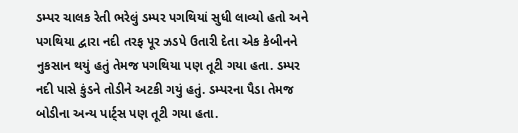ડમ્પર ચાલક રેતી ભરેલું ડમ્પર પગથિયાં સુધી લાવ્યો હતો અને પગથિયા દ્વારા નદી તરફ પૂર ઝડપે ઉતારી દેતા એક કેબીનને નુકસાન થયું હતું તેમજ પગથિયા પણ તૂટી ગયા હતા. ડમ્પર નદી પાસે કુંડને તોડીને અટકી ગયું હતું. ડમ્પરના પૈડા તેમજ બોડીના અન્ય પાર્ટ્સ પણ તૂટી ગયા હતા.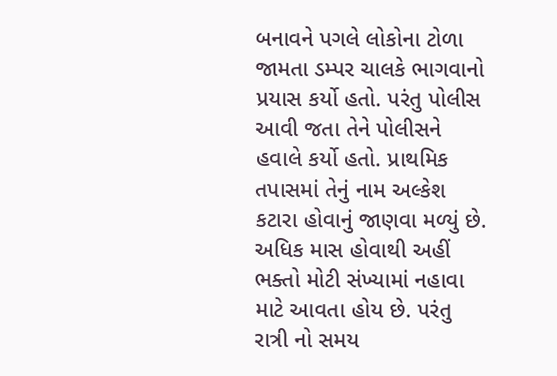બનાવને પગલે લોકોના ટોળા જામતા ડમ્પર ચાલકે ભાગવાનો પ્રયાસ કર્યો હતો. પરંતુ પોલીસ આવી જતા તેને પોલીસને હવાલે કર્યો હતો. પ્રાથમિક તપાસમાં તેનું નામ અલ્કેશ કટારા હોવાનું જાણવા મળ્યું છે. અધિક માસ હોવાથી અહીં ભક્તો મોટી સંખ્યામાં નહાવા માટે આવતા હોય છે. પરંતુ રાત્રી નો સમય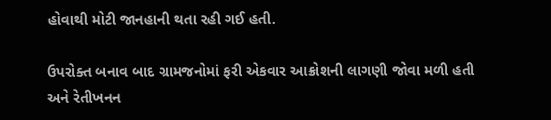હોવાથી મોટી જાનહાની થતા રહી ગઈ હતી.

ઉપરોક્ત બનાવ બાદ ગ્રામજનોમાં ફરી એકવાર આક્રોશની લાગણી જોવા મળી હતી અને રેતીખનન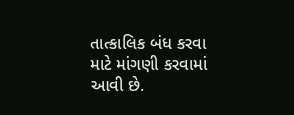તાત્કાલિક બંધ કરવા માટે માંગણી કરવામાં આવી છે.